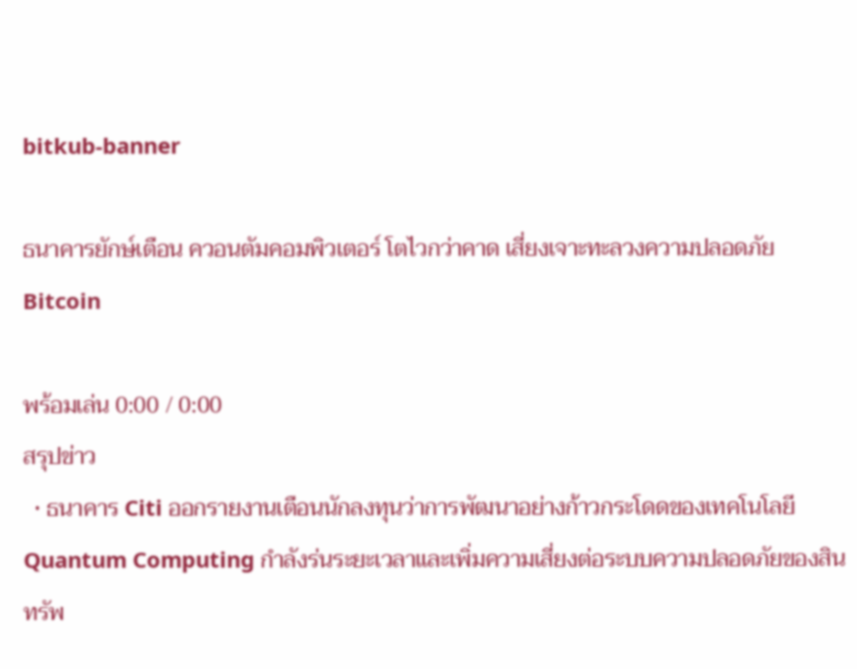bitkub-banner

ธนาคารยักษ์เตือน ควอนตัมคอมพิวเตอร์ โตไวกว่าคาด เสี่ยงเจาะทะลวงความปลอดภัย Bitcoin

พร้อมเล่น 0:00 / 0:00
สรุปข่าว
  • ธนาคาร Citi ออกรายงานเตือนนักลงทุนว่าการพัฒนาอย่างก้าวกระโดดของเทคโนโลยี Quantum Computing กำลังร่นระยะเวลาและเพิ่มความเสี่ยงต่อระบบความปลอดภัยของสินทรัพ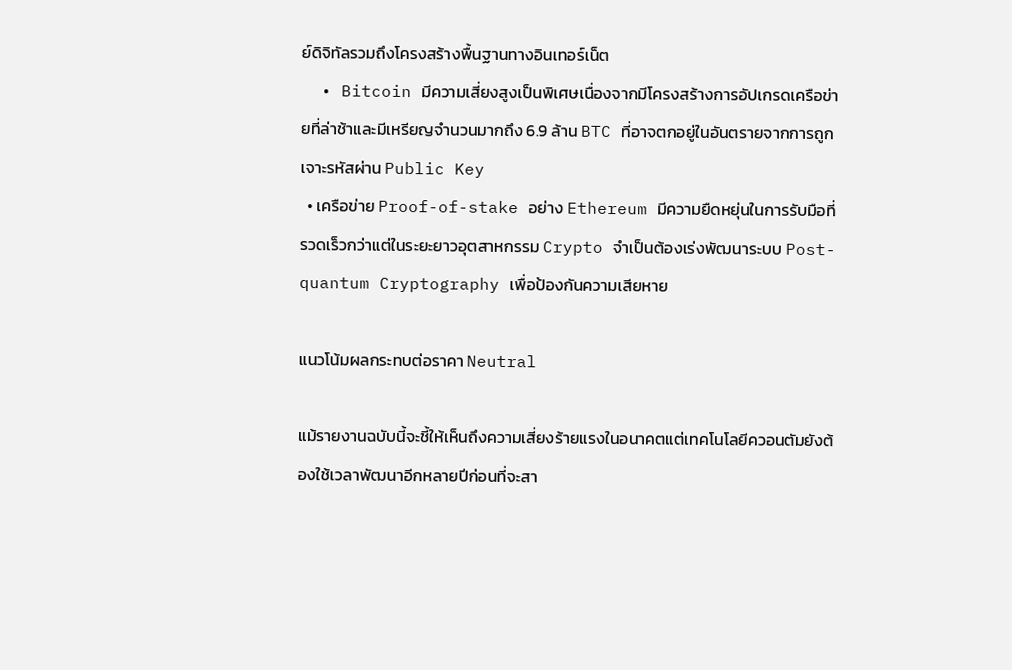ย์ดิจิทัลรวมถึงโครงสร้างพื้นฐานทางอินเทอร์เน็ต
  • Bitcoin มีความเสี่ยงสูงเป็นพิเศษเนื่องจากมีโครงสร้างการอัปเกรดเครือข่ายที่ล่าช้าและมีเหรียญจำนวนมากถึง 6.9 ล้าน BTC ที่อาจตกอยู่ในอันตรายจากการถูกเจาะรหัสผ่าน Public Key
  • เครือข่าย Proof-of-stake อย่าง Ethereum มีความยืดหยุ่นในการรับมือที่รวดเร็วกว่าแต่ในระยะยาวอุตสาหกรรม Crypto จำเป็นต้องเร่งพัฒนาระบบ Post-quantum Cryptography เพื่อป้องกันความเสียหาย

แนวโน้มผลกระทบต่อราคา Neutral

แม้รายงานฉบับนี้จะชี้ให้เห็นถึงความเสี่ยงร้ายแรงในอนาคตแต่เทคโนโลยีควอนตัมยังต้องใช้เวลาพัฒนาอีกหลายปีก่อนที่จะสา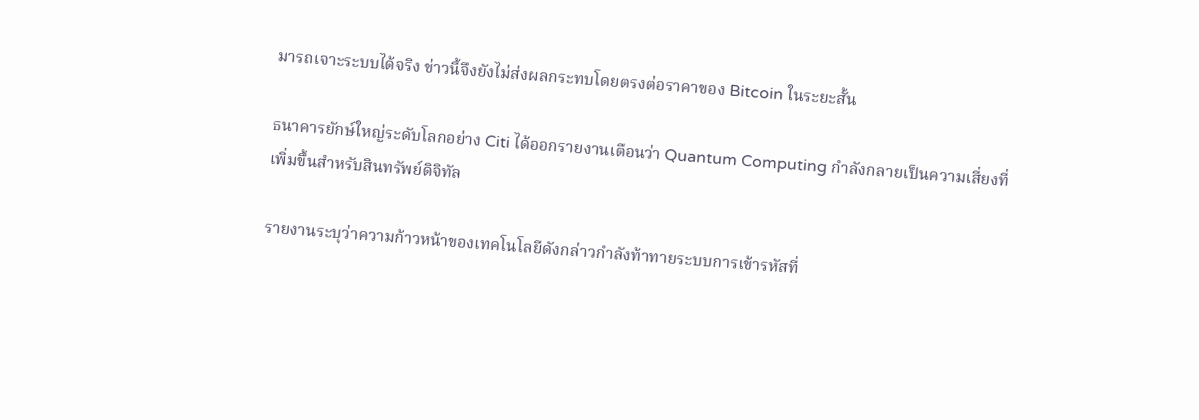มารถเจาะระบบได้จริง ข่าวนี้จึงยังไม่ส่งผลกระทบโดยตรงต่อราคาของ Bitcoin ในระยะสั้น

ธนาคารยักษ์ใหญ่ระดับโลกอย่าง Citi ได้ออกรายงานเตือนว่า Quantum Computing กำลังกลายเป็นความเสี่ยงที่เพิ่มขึ้นสำหรับสินทรัพย์ดิจิทัล

รายงานระบุว่าความก้าวหน้าของเทคโนโลยีดังกล่าวกำลังท้าทายระบบการเข้ารหัสที่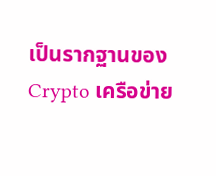เป็นรากฐานของ Crypto เครือข่าย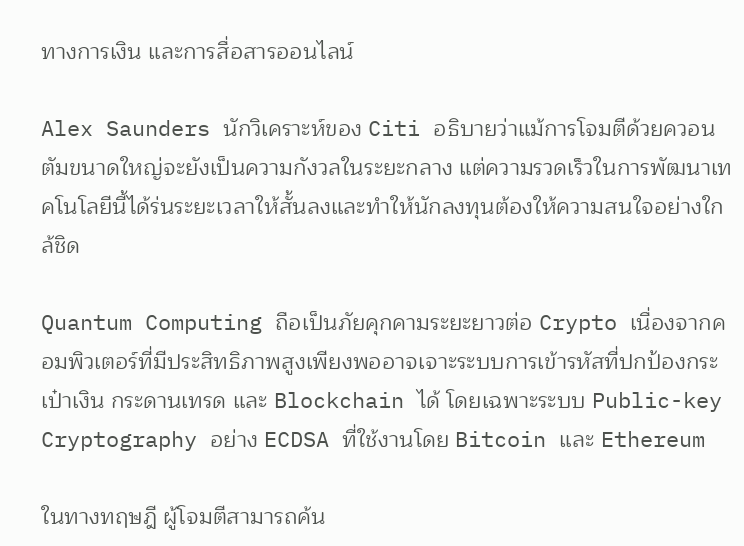ทางการเงิน และการสื่อสารออนไลน์

Alex Saunders นักวิเคราะห์ของ Citi อธิบายว่าแม้การโจมตีด้วยควอนตัมขนาดใหญ่จะยังเป็นความกังวลในระยะกลาง แต่ความรวดเร็วในการพัฒนาเทคโนโลยีนี้ได้ร่นระยะเวลาให้สั้นลงและทำให้นักลงทุนต้องให้ความสนใจอย่างใกล้ชิด

Quantum Computing ถือเป็นภัยคุกคามระยะยาวต่อ Crypto เนื่องจากคอมพิวเตอร์ที่มีประสิทธิภาพสูงเพียงพออาจเจาะระบบการเข้ารหัสที่ปกป้องกระเป๋าเงิน กระดานเทรด และ Blockchain ได้ โดยเฉพาะระบบ Public-key Cryptography อย่าง ECDSA ที่ใช้งานโดย Bitcoin และ Ethereum

ในทางทฤษฎี ผู้โจมตีสามารถค้น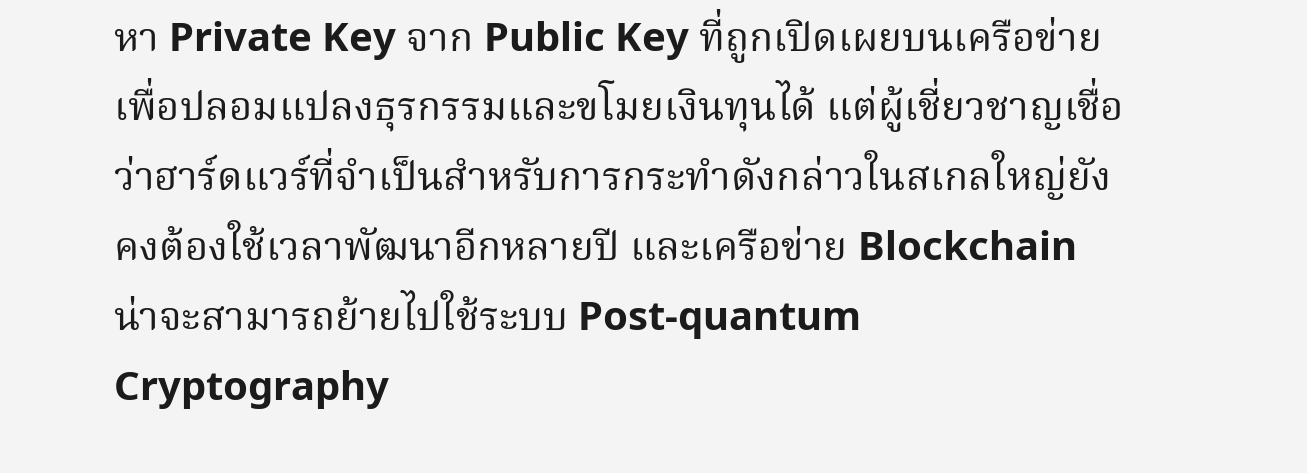หา Private Key จาก Public Key ที่ถูกเปิดเผยบนเครือข่าย เพื่อปลอมแปลงธุรกรรมและขโมยเงินทุนได้ แต่ผู้เชี่ยวชาญเชื่อว่าฮาร์ดแวร์ที่จำเป็นสำหรับการกระทำดังกล่าวในสเกลใหญ่ยังคงต้องใช้เวลาพัฒนาอีกหลายปี และเครือข่าย Blockchain น่าจะสามารถย้ายไปใช้ระบบ Post-quantum Cryptography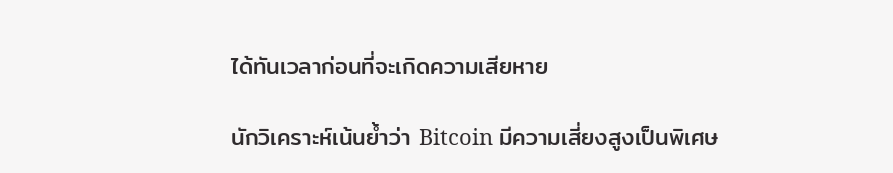ได้ทันเวลาก่อนที่จะเกิดความเสียหาย

นักวิเคราะห์เน้นย้ำว่า Bitcoin มีความเสี่ยงสูงเป็นพิเศษ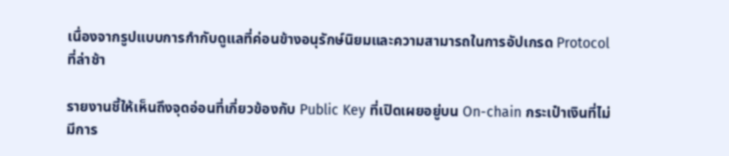เนื่องจากรูปแบบการกำกับดูแลที่ค่อนข้างอนุรักษ์นิยมและความสามารถในการอัปเกรด Protocol ที่ล่าช้า

รายงานชี้ให้เห็นถึงจุดอ่อนที่เกี่ยวข้องกับ Public Key ที่เปิดเผยอยู่บน On-chain กระเป๋าเงินที่ไม่มีการ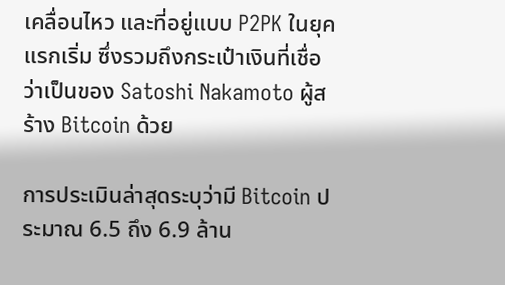เคลื่อนไหว และที่อยู่แบบ P2PK ในยุคแรกเริ่ม ซึ่งรวมถึงกระเป๋าเงินที่เชื่อว่าเป็นของ Satoshi Nakamoto ผู้สร้าง Bitcoin ด้วย

การประเมินล่าสุดระบุว่ามี Bitcoin ประมาณ 6.5 ถึง 6.9 ล้าน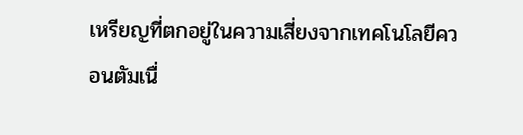เหรียญที่ตกอยู่ในความเสี่ยงจากเทคโนโลยีควอนตัมเนื่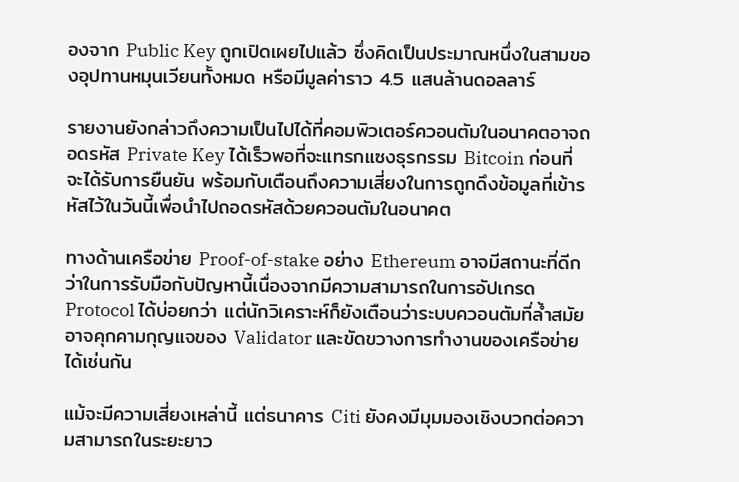องจาก Public Key ถูกเปิดเผยไปแล้ว ซึ่งคิดเป็นประมาณหนึ่งในสามของอุปทานหมุนเวียนทั้งหมด หรือมีมูลค่าราว 4.5 แสนล้านดอลลาร์

รายงานยังกล่าวถึงความเป็นไปได้ที่คอมพิวเตอร์ควอนตัมในอนาคตอาจถอดรหัส Private Key ได้เร็วพอที่จะแทรกแซงธุรกรรม Bitcoin ก่อนที่จะได้รับการยืนยัน พร้อมกับเตือนถึงความเสี่ยงในการถูกดึงข้อมูลที่เข้ารหัสไว้ในวันนี้เพื่อนำไปถอดรหัสด้วยควอนตัมในอนาคต

ทางด้านเครือข่าย Proof-of-stake อย่าง Ethereum อาจมีสถานะที่ดีกว่าในการรับมือกับปัญหานี้เนื่องจากมีความสามารถในการอัปเกรด Protocol ได้บ่อยกว่า แต่นักวิเคราะห์ก็ยังเตือนว่าระบบควอนตัมที่ล้ำสมัยอาจคุกคามกุญแจของ Validator และขัดขวางการทำงานของเครือข่ายได้เช่นกัน

แม้จะมีความเสี่ยงเหล่านี้ แต่ธนาคาร Citi ยังคงมีมุมมองเชิงบวกต่อความสามารถในระยะยาว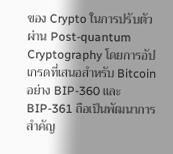ของ Crypto ในการปรับตัวผ่าน Post-quantum Cryptography โดยการอัปเกรดที่เสนอสำหรับ Bitcoin อย่าง BIP-360 และ BIP-361 ถือเป็นพัฒนาการสำคัญ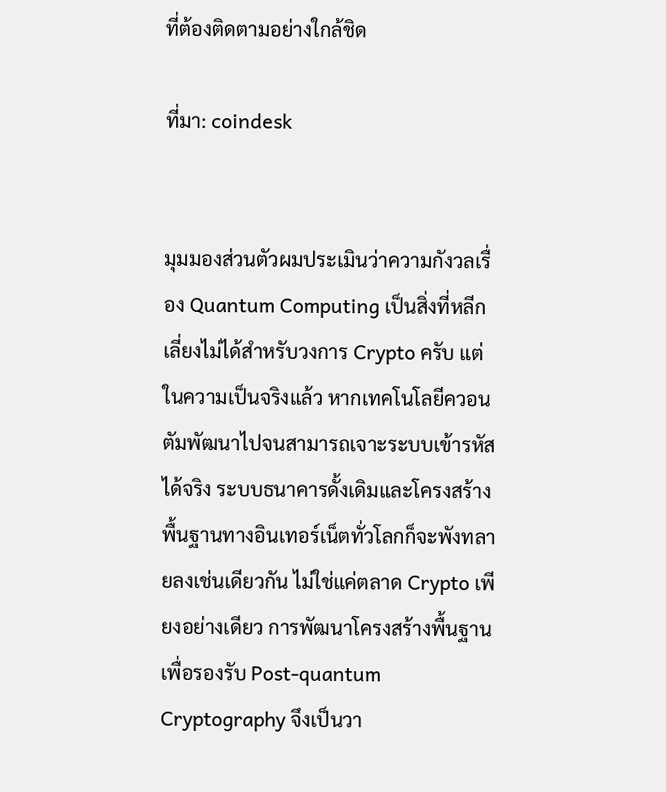ที่ต้องติดตามอย่างใกล้ชิด

ที่มา: coindesk


มุมมองส่วนตัวผมประเมินว่าความกังวลเรื่อง Quantum Computing เป็นสิ่งที่หลีกเลี่ยงไม่ได้สำหรับวงการ Crypto ครับ แต่ในความเป็นจริงแล้ว หากเทคโนโลยีควอนตัมพัฒนาไปจนสามารถเจาะระบบเข้ารหัสได้จริง ระบบธนาคารดั้งเดิมและโครงสร้างพื้นฐานทางอินเทอร์เน็ตทั่วโลกก็จะพังทลายลงเช่นเดียวกัน ไม่ใช่แค่ตลาด Crypto เพียงอย่างเดียว การพัฒนาโครงสร้างพื้นฐานเพื่อรองรับ Post-quantum Cryptography จึงเป็นวา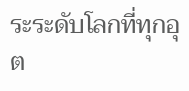ระระดับโลกที่ทุกอุต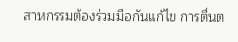สาหกรรมต้องร่วมมือกันแก้ไข การตื่นต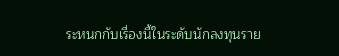ระหนกกับเรื่องนี้ในระดับนักลงทุนราย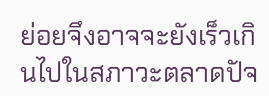ย่อยจึงอาจจะยังเร็วเกินไปในสภาวะตลาดปัจ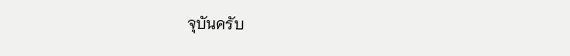จุบันครับ